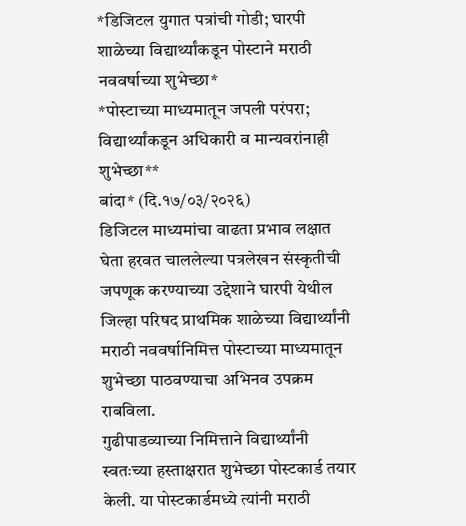*डिजिटल युगात पत्रांची गोडी; घारपी शाळेच्या विद्यार्थ्यांकडून पोस्टाने मराठी नववर्षाच्या शुभेच्छा*
*पोस्टाच्या माध्यमातून जपली परंपरा; विद्यार्थ्यांकडून अधिकारी व मान्यवरांनाही शुभेच्छा**
बांदा* (दि.१७/०३/२०२६)
डिजिटल माध्यमांचा वाढता प्रभाव लक्षात घेता हरवत चाललेल्या पत्रलेखन संस्कृतीची जपणूक करण्याच्या उद्देशाने घारपी येथील जिल्हा परिषद प्राथमिक शाळेच्या विद्यार्थ्यांनी मराठी नववर्षानिमित्त पोस्टाच्या माध्यमातून शुभेच्छा पाठवण्याचा अभिनव उपक्रम राबविला.
गुढीपाडव्याच्या निमित्ताने विद्यार्थ्यांनी स्वतःच्या हस्ताक्षरात शुभेच्छा पोस्टकार्ड तयार केली. या पोस्टकार्डमध्ये त्यांनी मराठी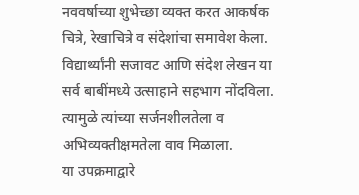नववर्षाच्या शुभेच्छा व्यक्त करत आकर्षक चित्रे, रेखाचित्रे व संदेशांचा समावेश केला. विद्यार्थ्यांनी सजावट आणि संदेश लेखन या सर्व बाबींमध्ये उत्साहाने सहभाग नोंदविला. त्यामुळे त्यांच्या सर्जनशीलतेला व अभिव्यक्तीक्षमतेला वाव मिळाला.
या उपक्रमाद्वारे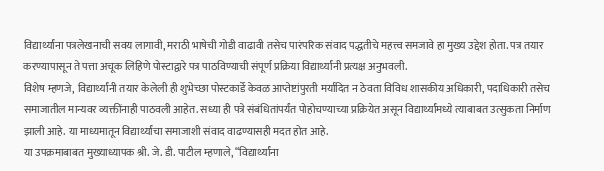विद्यार्थ्यांना पत्रलेखनाची सवय लागावी, मराठी भाषेची गोडी वाढावी तसेच पारंपरिक संवाद पद्धतीचे महत्त्व समजावे हा मुख्य उद्देश होता. पत्र तयार करण्यापासून ते पत्ता अचूक लिहिणे पोस्टाद्वारे पत्र पाठविण्याची संपूर्ण प्रक्रिया विद्यार्थ्यांनी प्रत्यक्ष अनुभवली.
विशेष म्हणजे, विद्यार्थ्यांनी तयार केलेली ही शुभेच्छा पोस्टकार्डे केवळ आप्तेष्टांपुरती मर्यादित न ठेवता विविध शासकीय अधिकारी, पदाधिकारी तसेच समाजातील मान्यवर व्यक्तींनाही पाठवली आहेत. सध्या ही पत्रे संबंधितांपर्यंत पोहोचण्याच्या प्रक्रियेत असून विद्यार्थ्यांमध्ये त्याबाबत उत्सुकता निर्माण झाली आहे. या माध्यमातून विद्यार्थ्यांचा समाजाशी संवाद वाढण्यासही मदत होत आहे.
या उपक्रमाबाबत मुख्याध्यापक श्री. जे. डी. पाटील म्हणाले, “विद्यार्थ्यांना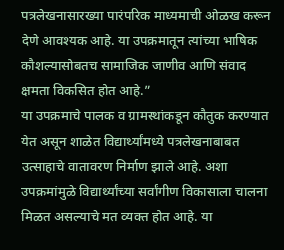पत्रलेखनासारख्या पारंपरिक माध्यमाची ओळख करून देणे आवश्यक आहे. या उपक्रमातून त्यांच्या भाषिक कौशल्यासोबतच सामाजिक जाणीव आणि संवाद क्षमता विकसित होत आहे.”
या उपक्रमाचे पालक व ग्रामस्थांकडून कौतुक करण्यात येत असून शाळेत विद्यार्थ्यांमध्ये पत्रलेखनाबाबत उत्साहाचे वातावरण निर्माण झाले आहे. अशा उपक्रमांमुळे विद्यार्थ्यांच्या सर्वांगीण विकासाला चालना मिळत असल्याचे मत व्यक्त होत आहे. या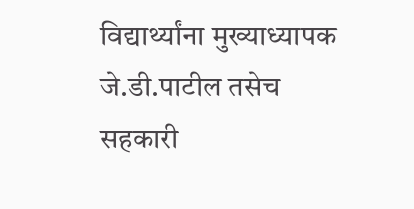विद्यार्थ्यांना मुख्याध्यापक जे.डी.पाटील तसेच सहकारी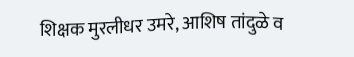शिक्षक मुरलीधर उमरे, आशिष तांदुळे व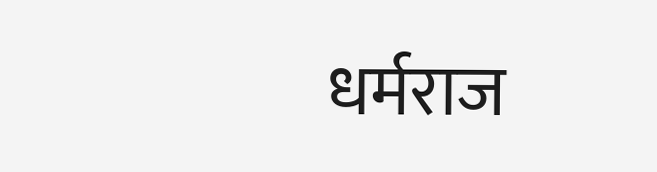धर्मराज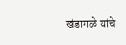खंडागळे यांचे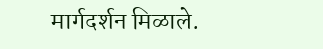मार्गदर्शन मिळाले.